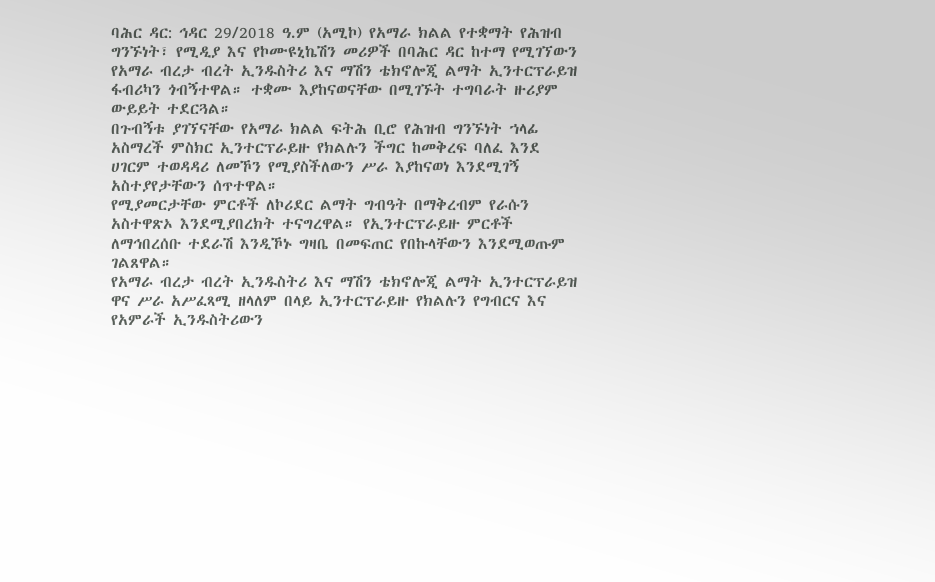ባሕር ዳር: ኅዳር 29/2018 ዓ.ም (አሚኮ) የአማራ ክልል የተቋማት የሕዝብ ግንኙነት፣ የሚዲያ እና የኮሙዩኒኬሽን መሪዎች በባሕር ዳር ከተማ የሚገኘውን የአማራ ብረታ ብረት ኢንዱስትሪ እና ማሽን ቴክኖሎጂ ልማት ኢንተርፕራይዝ ፋብሪካን ጎብኝተዋል። ተቋሙ እያከናወናቸው በሚገኙት ተግባራት ዙሪያም ውይይት ተደርጓል።
በጉብኝቱ ያገኘናቸው የአማራ ክልል ፍትሕ ቢሮ የሕዝብ ግንኙነት ኀላፊ አስማረች ምስክር ኢንተርፕራይዙ የክልሉን ችግር ከመቅረፍ ባለፈ እንደ ሀገርም ተወዳዳሪ ለመኾን የሚያስችለውን ሥራ እያከናወነ እንደሚገኝ አስተያየታቸውን ሰጥተዋል።
የሚያመርታቸው ምርቶች ለኮሪደር ልማት ግብዓት በማቅረብም የራሱን አስተዋጽኦ እንደሚያበረክት ተናግረዋል። የኢንተርፕራይዙ ምርቶች ለማኅበረሰቡ ተደራሽ እንዲኾኑ ግዛቤ በመፍጠር የበኩላቸውን እንደሚወጡም ገልጸዋል።
የአማራ ብረታ ብረት ኢንዱስትሪ እና ማሽን ቴክኖሎጂ ልማት ኢንተርፕራይዝ ዋና ሥራ አሥፈጻሚ ዘላለም በላይ ኢንተርፕራይዙ የክልሉን የግብርና እና የአምራች ኢንዱስትሪውን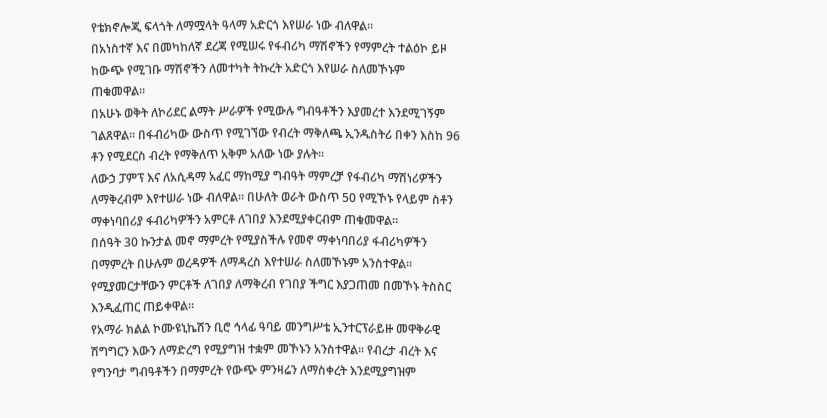የቴክኖሎጂ ፍላጎት ለማሟላት ዓላማ አድርጎ እየሠራ ነው ብለዋል።
በአነስተኛ እና በመካከለኛ ደረጃ የሚሠሩ የፋብሪካ ማሽኖችን የማምረት ተልዕኮ ይዞ ከውጭ የሚገቡ ማሽኖችን ለመተካት ትኩረት አድርጎ እየሠራ ስለመኾኑም ጠቁመዋል።
በአሁኑ ወቅት ለኮሪደር ልማት ሥራዎች የሚውሉ ግብዓቶችን እያመረተ እንደሚገኝም ገልጸዋል። በፋብሪካው ውስጥ የሚገኘው የብረት ማቅለጫ ኢንዱስትሪ በቀን እስከ 96 ቶን የሚደርስ ብረት የማቅለጥ አቅም አለው ነው ያሉት።
ለውኃ ፓምፕ እና ለአሲዳማ አፈር ማከሚያ ግብዓት ማምረቻ የፋብሪካ ማሽነሪዎችን ለማቅረብም እየተሠራ ነው ብለዋል። በሁለት ወራት ውስጥ 50 የሚኾኑ የላይም ስቶን ማቀነባበሪያ ፋብሪካዎችን አምርቶ ለገበያ እንደሚያቀርብም ጠቁመዋል።
በሰዓት 30 ኩንታል መኖ ማምረት የሚያስችሉ የመኖ ማቀነባበሪያ ፋብሪካዎችን በማምረት በሁሉም ወረዳዎች ለማዳረስ እየተሠራ ስለመኾኑም አንስተዋል። የሚያመርታቸውን ምርቶች ለገበያ ለማቅረብ የገበያ ችግር እያጋጠመ በመኾኑ ትስስር እንዲፈጠር ጠይቀዋል።
የአማራ ክልል ኮሙዩኒኬሽን ቢሮ ኅላፊ ዓባይ መንግሥቴ ኢንተርፕራይዙ መዋቅራዊ ሽግግርን እውን ለማድረግ የሚያግዝ ተቋም መኾኑን አንስተዋል። የብረታ ብረት እና የግንባታ ግብዓቶችን በማምረት የውጭ ምንዛሬን ለማስቀረት እንደሚያግዝም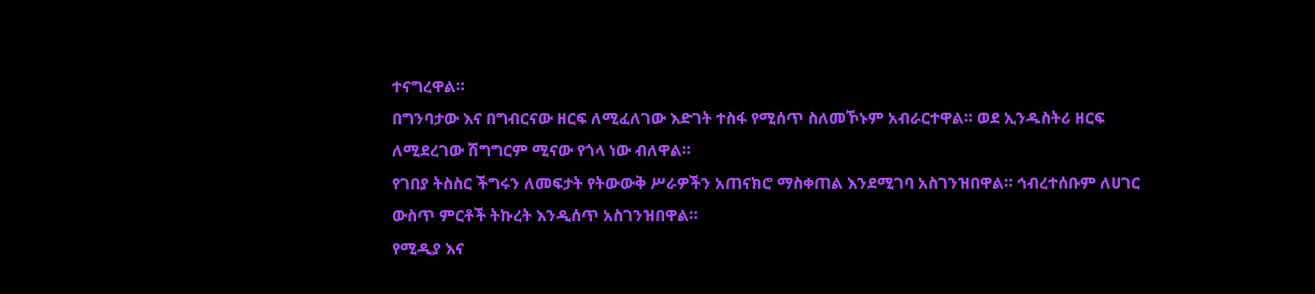ተናግረዋል።
በግንባታው እና በግብርናው ዘርፍ ለሚፈለገው እድገት ተስፋ የሚሰጥ ስለመኾኑም አብራርተዋል። ወደ ኢንዱስትሪ ዘርፍ ለሚደረገው ሽግግርም ሚናው የጎላ ነው ብለዋል።
የገበያ ትስስር ችግሩን ለመፍታት የትውውቅ ሥራዎችን አጠናክሮ ማስቀጠል እንደሚገባ አስገንዝበዋል። ኅብረተሰቡም ለሀገር ውስጥ ምርቶች ትኩረት እንዲሰጥ አስገንዝበዋል።
የሚዲያ እና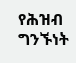የሕዝብ ግንኙነት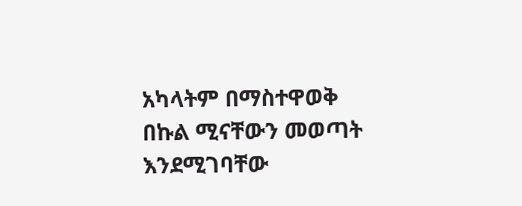አካላትም በማስተዋወቅ በኩል ሚናቸውን መወጣት እንደሚገባቸው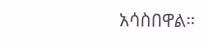አሳስበዋል።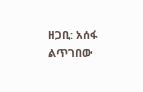ዘጋቢ: አሰፋ ልጥገበው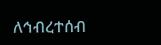ለኅብረተሰብ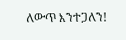ለውጥ እንተጋለን!